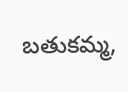బతుకమ్మ,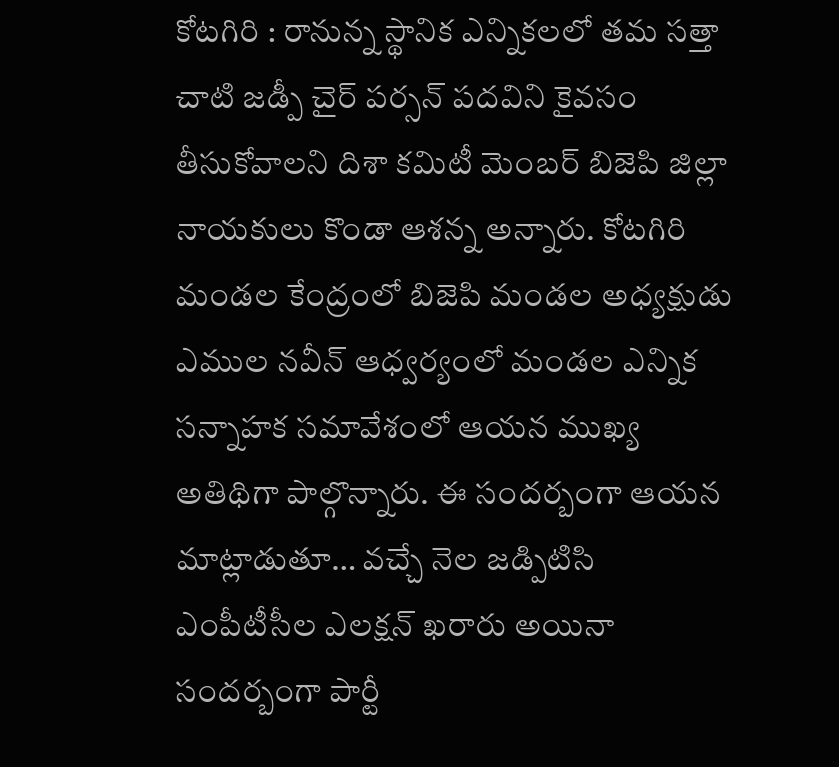కోటగిరి : రానున్న స్థానిక ఎన్నికలలో తమ సత్తా చాటి జడ్పీ చైర్ పర్సన్ పదవిని కైవసం తీసుకోవాలని దిశా కమిటీ మెంబర్ బిజెపి జిల్లా నాయకులు కొండా ఆశన్న అన్నారు. కోటగిరి మండల కేంద్రంలో బిజెపి మండల అధ్యక్షుడు ఎముల నవీన్ ఆధ్వర్యంలో మండల ఎన్నిక సన్నాహక సమావేశంలో ఆయన ముఖ్య అతిథిగా పాల్గొన్నారు. ఈ సందర్బంగా ఆయన మాట్లాడుతూ… వచ్చే నెల జడ్పిటిసి ఎంపీటీసీల ఎలక్షన్ ఖరారు అయినా సందర్బంగా పార్టీ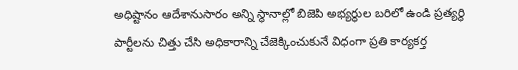అధిష్టానం ఆదేశానుసారం అన్ని స్థానాల్లో బిజెపి అభ్యర్థుల బరిలో ఉండి ప్రత్యర్థి పార్టీలను చిత్తు చేసి అధికారాన్ని చేజెక్కించుకునే విధంగా ప్రతి కార్యకర్త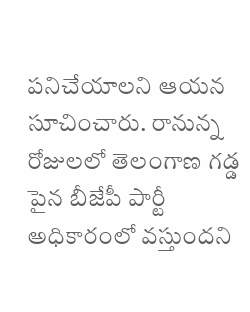పనిచేయాలని ఆయన సూచించారు. రానున్న రోజులలో తెలంగాణ గడ్డ పైన బీజేపీ పార్టీ అధికారంలో వస్తుందని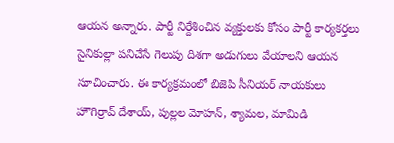ఆయన అన్నారు. పార్టీ నిర్దేశించిన వ్యక్తులకు కోసం పార్టీ కార్యకర్తలు సైనికుల్లా పనిచేసే గెలుపు దిశగా అడుగులు వేయాలని ఆయన సూచించారు. ఈ కార్యక్రమంలో బిజెపి సీనియర్ నాయకులు హౌగిర్రావ్ దేశాయ్, పుల్లల మోహన్, శ్యామల, మామిడి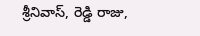శ్రీనివాస్, రెడ్డి రాజు,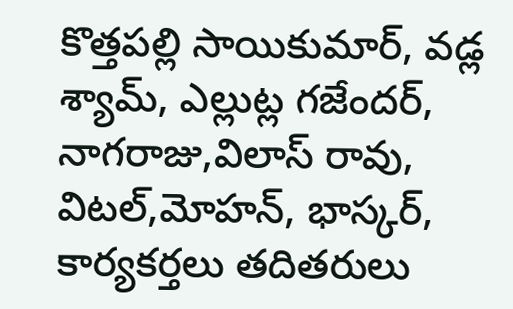కొత్తపల్లి సాయికుమార్, వడ్ల శ్యామ్, ఎల్లుట్ల గజేందర్, నాగరాజు,విలాస్ రావు, విటల్,మోహన్, భాస్కర్, కార్యకర్తలు తదితరులు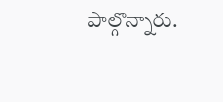పాల్గొన్నారు.